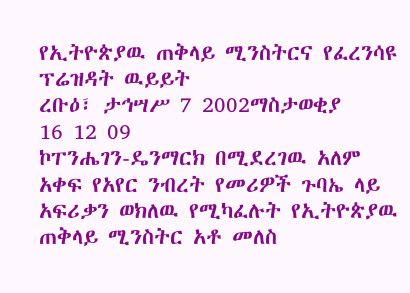የኢትዮጵያዉ ጠቅላይ ሚንስትርና የፈረንሳዩ ፕሬዝዳት ዉይይት
ረቡዕ፣ ታኅሣሥ 7 2002ማስታወቂያ
16 12 09
ኮፐንሔገን-ዴንማርክ በሚደረገዉ አለም አቀፍ የአየር ንብረት የመሪዎች ጉባኤ ላይ አፍሪቃን ወክለዉ የሚካፈሉት የኢትዮጵያዉ ጠቅላይ ሚንስትር አቶ መለስ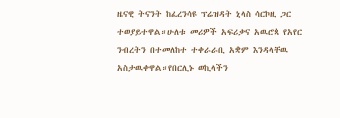ዜናዊ ትናንት ከፈረንሳዩ ፕሬዝዳት ኒላስ ሳርኮዚ ጋር ተወያይተዋል።ሁለቱ መሪዎች አፍሪቃና አዉሮጳ የአየር ንብረትን በተመለከተ ተቀራራቢ አቋም እንዳላቸዉ አስታዉቀዋል።የበርሊኑ ወኪላችን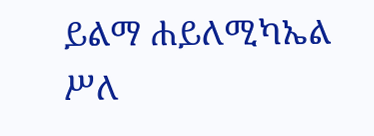ይልማ ሐይለሚካኤል ሥለ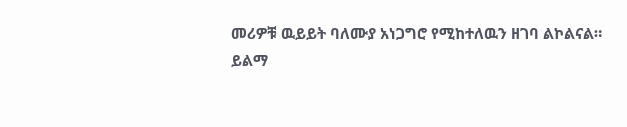መሪዎቹ ዉይይት ባለሙያ አነጋግሮ የሚከተለዉን ዘገባ ልኮልናል።
ይልማ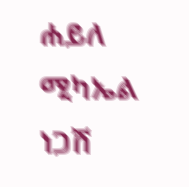ሐይለ ሚካኤል
ነጋሽ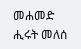መሐመድ
ሒሩት መለሰ